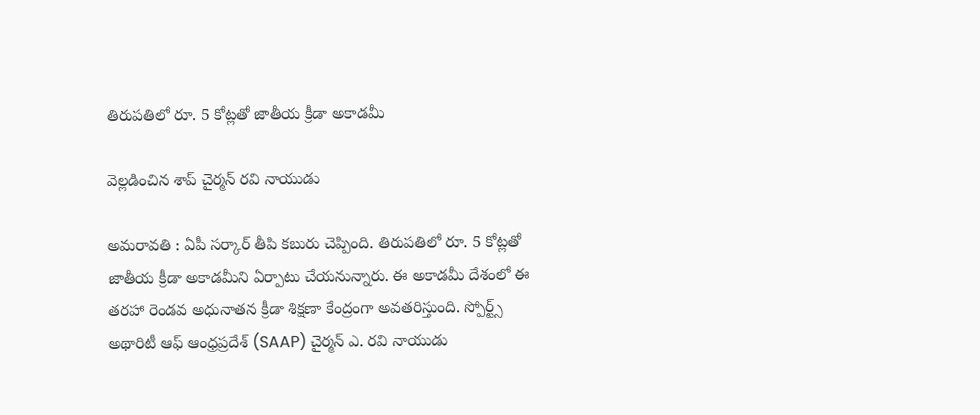తిరుప‌తిలో రూ. 5 కోట్ల‌తో జాతీయ క్రీడా అకాడ‌మీ

వెల్ల‌డించిన శాప్ చైర్మ‌న్ ర‌వి నాయుడు

అమ‌రావ‌తి : ఏపీ స‌ర్కార్ తీపి క‌బురు చెప్పింది. తిరుప‌తిలో రూ. 5 కోట్ల‌తో జాతీయ క్రీడా అకాడ‌మీని ఏర్పాటు చేయ‌నున్నారు. ఈ అకాడమీ దేశంలో ఈ తరహా రెండవ అధునాతన క్రీడా శిక్షణా కేంద్రంగా అవతరిస్తుంది. స్పోర్ట్స్ అథారిటీ ఆఫ్ ఆంధ్రప్రదేశ్ (SAAP) చైర్మన్ ఎ. రవి నాయుడు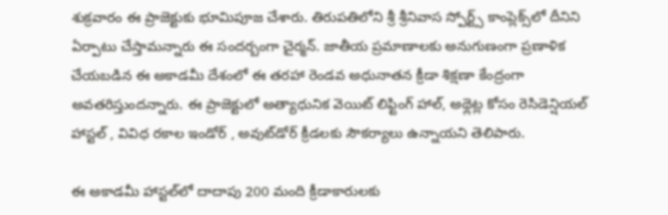శుక్రవారం ఈ ప్రాజెక్టుకు భూమిపూజ చేశారు. తిరుపతిలోని శ్రీ శ్రీనివాస స్పోర్ట్స్ కాంప్లెక్స్‌లో దీనిని ఏర్పాటు చేస్తామ‌న్నారు ఈ సంద‌ర్బంగా చైర్మ‌న్. జాతీయ ప్రమాణాలకు అనుగుణంగా ప్రణాళిక చేయబడిన ఈ అకాడమీ దేశంలో ఈ తరహా రెండవ అధునాతన క్రీడా శిక్షణా కేంద్రంగా అవతరిస్తుందన్నారు. ఈ ప్రాజెక్టులో అత్యాధునిక వెయిట్ లిఫ్టింగ్ హాల్, అథ్లెట్ల కోసం రెసిడెన్షియల్ హాస్టల్ , వివిధ రకాల ఇండోర్ , అవుట్‌డోర్ క్రీడలకు సౌకర్యాలు ఉన్నాయ‌ని తెలిపారు.

ఈ అకాడ‌మీ హాస్టల్‌లో దాదాపు 200 మంది క్రీడాకారులకు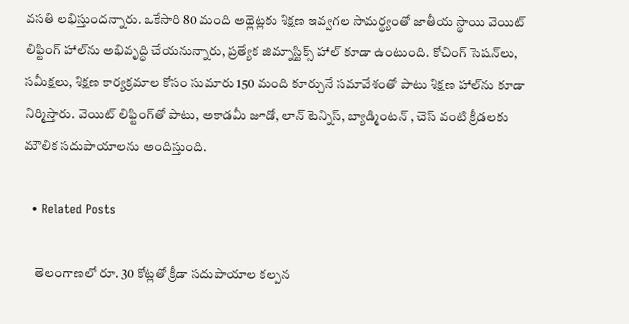వ‌స‌తి ల‌భిస్తుంద‌న్నారు. ఒకేసారి 80 మంది అథ్లెట్లకు శిక్షణ ఇవ్వగల సామర్థ్యంతో జాతీయ స్థాయి వెయిట్ లిఫ్టింగ్ హాల్‌ను అభివృద్ధి చేయనున్నారు, ప్రత్యేక జిమ్నాస్టిక్స్ హాల్ కూడా ఉంటుంది. కోచింగ్ సెషన్‌లు, సమీక్షలు, శిక్షణ కార్యక్రమాల కోసం సుమారు 150 మంది కూర్చునే సమావేశంతో పాటు శిక్షణ హాల్‌ను కూడా నిర్మిస్తారు. వెయిట్ లిఫ్టింగ్‌తో పాటు, అకాడమీ జూడో, లాన్ టెన్నిస్, బ్యాడ్మింటన్ , చెస్ వంటి క్రీడలకు మౌలిక సదుపాయాలను అందిస్తుంది.

  • Related Posts

    తెలంగాణ‌లో రూ. 30 కోట్ల‌తో క్రీడా స‌దుపాయాల క‌ల్ప‌న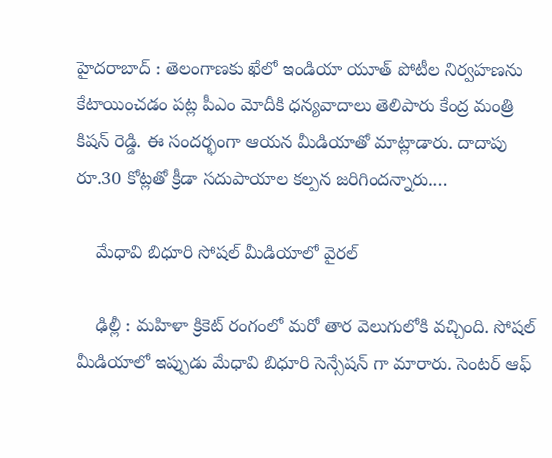హైద‌రాబాద్ : తెలంగాణ‌కు ఖేలో ఇండియా యూత్ పోటీల నిర్వ‌హ‌ణ‌ను కేటాయించ‌డం ప‌ట్ల పీఎం మోదీకి ధ‌న్య‌వాదాలు తెలిపారు కేంద్ర మంత్రి కిష‌న్ రెడ్డి. ఈ సంద‌ర్భంగా ఆయ‌న మీడియాతో మాట్లాడారు. దాదాపు రూ.30 కోట్లతో క్రీడా సదుపాయాల‌ కల్పన జరిగిందన్నారు.…

    మేధావి బిధూరి సోష‌ల్ మీడియాలో వైర‌ల్

    ఢిల్లీ : మ‌హిళా క్రికెట్ రంగంలో మ‌రో తార వెలుగులోకి వ‌చ్చింది. సోష‌ల్ మీడియాలో ఇప్పుడు మేధావి బిధూరి సెన్సేష‌న్ గా మారారు. సెంట‌ర్ ఆఫ్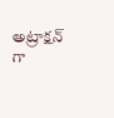అట్రాక్ష‌న్ గా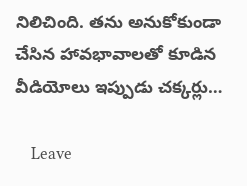నిలిచింది. త‌ను అనుకోకుండా చేసిన హావ‌భావాల‌తో కూడిన వీడియోలు ఇప్పుడు చ‌క్క‌ర్లు…

    Leave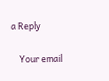a Reply

    Your email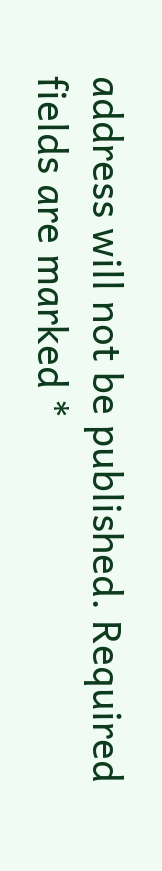address will not be published. Required fields are marked *